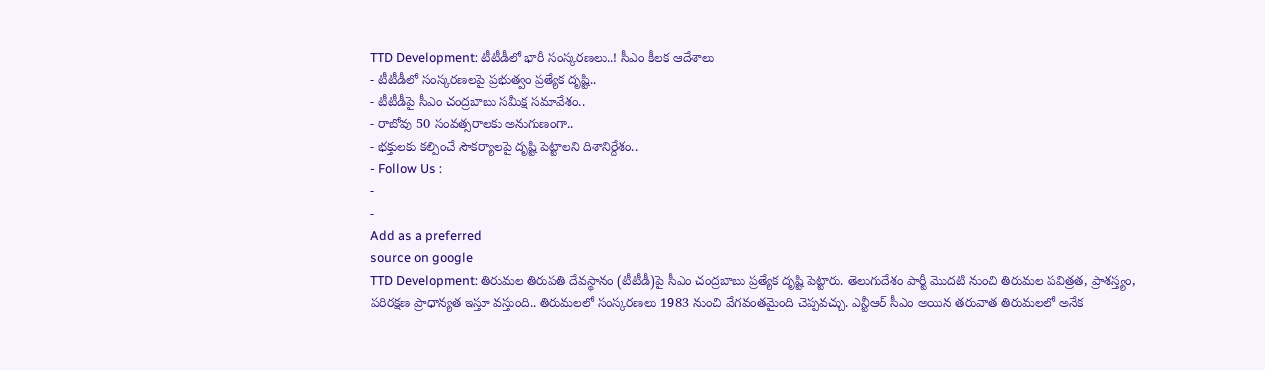TTD Development: టీటీడీలో భారీ సంస్కరణలు..! సీఎం కీలక ఆదేశాలు
- టీటీడీలో సంస్కరణలపై ప్రభుత్వం ప్రత్యేక దృష్టి..
- టీటీడీపై సీఎం చంద్రబాబు సమీక్ష సమావేశం..
- రాబోవు 50 సంవత్సరాలకు అనుగుణంగా..
- భక్తులకు కల్పించే సౌకర్యాలపై దృష్టి పెట్టాలని దిశానిర్దేశం..
- Follow Us :
-
-
Add as a preferred
source on google
TTD Development: తిరుమల తిరుపతి దేవస్థానం (టీటీడీ)పై సీఎం చంద్రబాబు ప్రత్యేక దృష్టి పెట్టారు. తెలుగుదేశం పార్టీ మొదటి నుంచి తిరుమల పవిత్రత, ప్రాశస్త్యం, పరిరక్షణ ప్రాధాన్యత ఇస్తూ వస్తుంది.. తిరుమలలో సంస్కరణలు 1983 నుంచి వేగవంతమైంది చెప్పవచ్చు. ఎన్టీఆర్ సీఎం అయిన తరువాత తిరుమలలో అనేక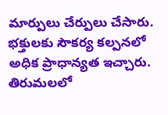మార్పులు చేర్పులు చేసారు. భక్తులకు సౌకర్య కల్పనలో అధిక ప్రాధాన్యత ఇచ్చారు. తిరుమలలో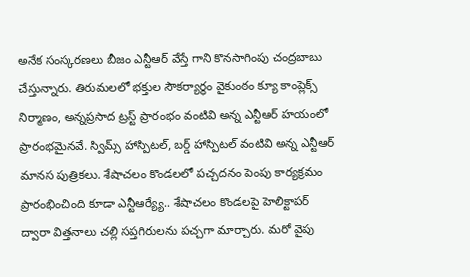అనేక సంస్కరణలు బీజం ఎన్టీఆర్ వేస్తే గాని కొనసాగింపు చంద్రబాబు చేస్తున్నారు. తిరుమలలో భక్తుల సౌకర్యార్థం వైకుంఠం క్యూ కాంప్లెక్స్ నిర్మాణం, అన్నప్రసాద ట్రస్ట్ ప్రారంభం వంటివి అన్న ఎన్టీఆర్ హయంలో ప్రారంభమైనవే. స్విమ్స్ హాస్పిటల్, బర్డ్ హాస్పిటల్ వంటివి అన్న ఎన్టీఆర్ మానస పుత్రికలు. శేషాచలం కొండలలో పచ్చదనం పెంపు కార్యక్రమం ప్రారంభించింది కూడా ఎన్టీఆర్య్యే.. శేషాచలం కొండలపై హెలిక్టాపర్ ద్వారా విత్తనాలు చల్లి సప్తగిరులను పచ్చగా మార్చారు. మరో వైపు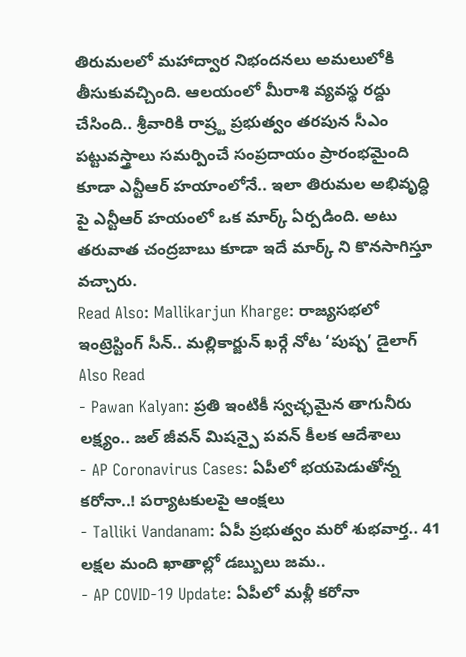తిరుమలలో మహాద్వార నిభందనలు అమలులోకి తీసుకువచ్చింది. ఆలయంలో మీరాశి వ్యవస్థ రద్దు చేసింది.. శ్రీవారికి రాష్ర్ట ప్రభుత్వం తరపున సీఎం పట్టువస్త్రాలు సమర్పించే సంప్రదాయం ప్రారంభమైంది కూడా ఎన్టీఆర్ హయాంలోనే.. ఇలా తిరుమల అభివృద్ధి పై ఎన్టీఆర్ హయంలో ఒక మార్క్ ఏర్పడింది. అటు తరువాత చంద్రబాబు కూడా ఇదే మార్క్ ని కొనసాగిస్తూ వచ్చారు.
Read Also: Mallikarjun Kharge: రాజ్యసభలో ఇంట్రెస్టింగ్ సీన్.. మల్లికార్జున్ ఖర్గే నోట ‘పుష్ప’ డైలాగ్
Also Read
- Pawan Kalyan: ప్రతి ఇంటికీ స్వచ్ఛమైన తాగునీరు లక్ష్యం.. జల్ జీవన్ మిషన్పై పవన్ కీలక ఆదేశాలు
- AP Coronavirus Cases: ఏపీలో భయపెడుతోన్న కరోనా..! పర్యాటకులపై ఆంక్షలు
- Talliki Vandanam: ఏపీ ప్రభుత్వం మరో శుభవార్త.. 41 లక్షల మంది ఖాతాల్లో డబ్బులు జమ..
- AP COVID-19 Update: ఏపీలో మళ్లీ కరోనా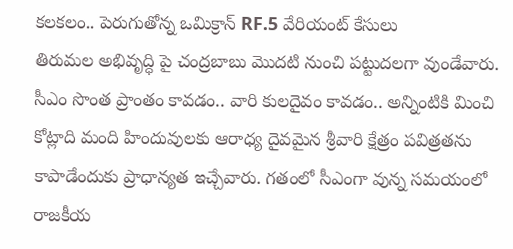కలకలం.. పెరుగుతోన్న ఒమిక్రాన్ RF.5 వేరియంట్ కేసులు
తిరుమల అభివృద్ధి పై చంద్రబాబు మొదటి నుంచి పట్టుదలగా వుండేవారు. సీఎం సొంత ప్రాంతం కావడం.. వారి కులదైవం కావడం.. అన్నింటికి మించి కోట్లాది మంది హిందువులకు ఆరాధ్య దైవమైన శ్రీవారి క్షేత్రం పవిత్రతను కాపాడేందుకు ప్రాధాన్యత ఇచ్చేవారు. గతంలో సీఎంగా వున్న సమయంలో రాజకీయ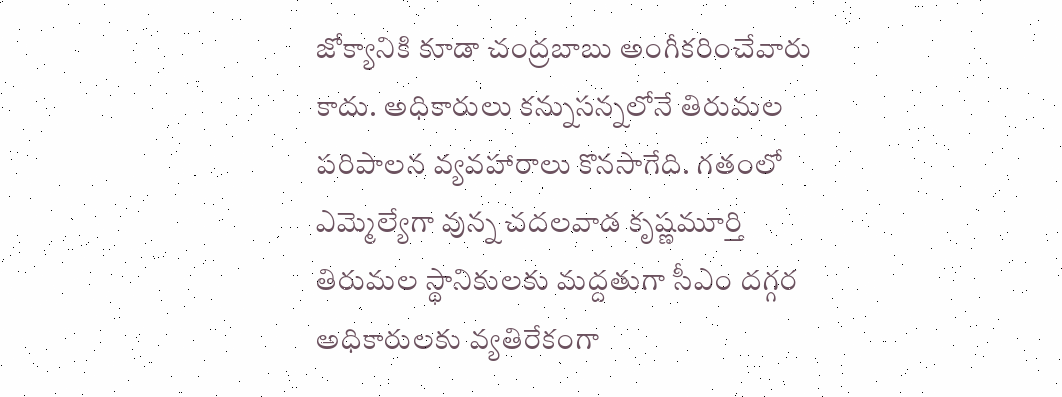జోక్యానికి కూడా చంద్రబాబు అంగీకరించేవారు కాదు. అధికారులు కన్నుసన్నలోనే తిరుమల పరిపాలన వ్యవహారాలు కొనసాగేది. గతంలో ఎమ్మెల్యేగా వున్న చదలవాడ కృష్ణమూర్తి తిరుమల స్థానికులకు మద్దతుగా సీఎం దగ్గర అధికారులకు వ్యతిరేకంగా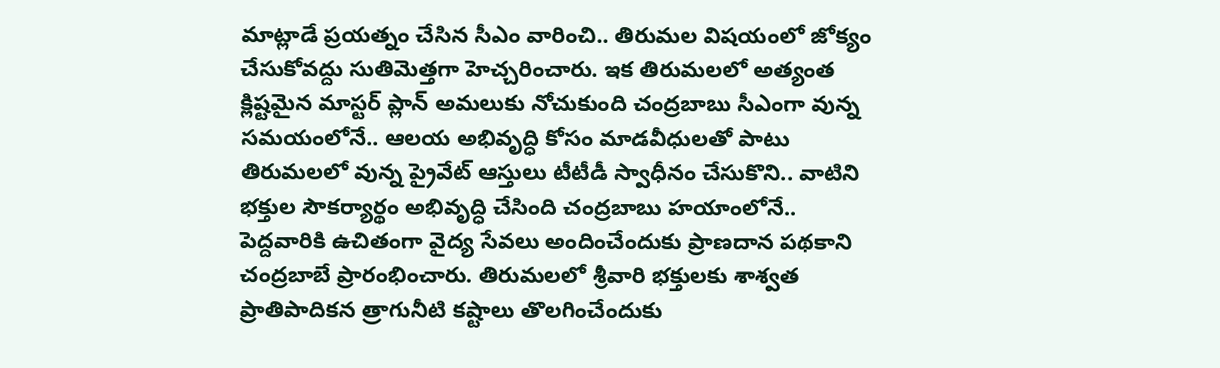మాట్లాడే ప్రయత్నం చేసిన సీఎం వారించి.. తిరుమల విషయంలో జోక్యం చేసుకోవద్దు సుతిమెత్తగా హెచ్చరించారు. ఇక తిరుమలలో అత్యంత క్లిష్టమైన మాస్టర్ ప్లాన్ అమలుకు నోచుకుంది చంద్రబాబు సీఎంగా వున్న సమయంలోనే.. ఆలయ అభివృద్ధి కోసం మాడవీధులతో పాటు తిరుమలలో వున్న ప్రైవేట్ ఆస్తులు టీటీడీ స్వాధీనం చేసుకొని.. వాటిని భక్తుల సౌకర్యార్థం అభివృద్ధి చేసింది చంద్రబాబు హయాంలోనే.. పెద్దవారికి ఉచితంగా వైద్య సేవలు అందించేందుకు ప్రాణదాన పథకాని చంద్రబాబే ప్రారంభించారు. తిరుమలలో శ్రీవారి భక్తులకు శాశ్వత ప్రాతిపాదికన త్రాగునీటి కష్టాలు తొలగించేందుకు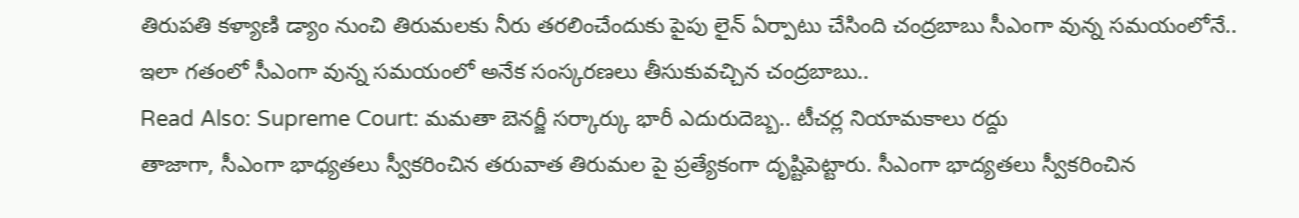తిరుపతి కళ్యాణి డ్యాం నుంచి తిరుమలకు నీరు తరలించేందుకు పైపు లైన్ ఏర్పాటు చేసింది చంద్రబాబు సీఎంగా వున్న సమయంలోనే.. ఇలా గతంలో సీఎంగా వున్న సమయంలో అనేక సంస్కరణలు తీసుకువచ్చిన చంద్రబాబు..
Read Also: Supreme Court: మమతా బెనర్జీ సర్కార్కు భారీ ఎదురుదెబ్బ.. టీచర్ల నియామకాలు రద్దు
తాజాగా, సీఎంగా భాధ్యతలు స్వీకరించిన తరువాత తిరుమల పై ప్రత్యేకంగా దృష్టిపెట్టారు. సీఎంగా భాద్యతలు స్వీకరించిన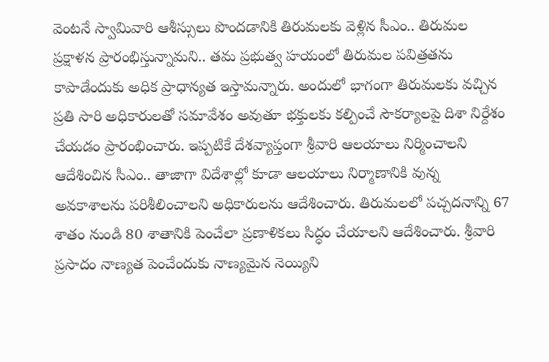వెంటనే స్వామివారి ఆశీస్సులు పొందడానికి తిరుమలకు వెళ్లిన సీఎం.. తిరుమల ప్రక్షాళన ప్రారంభిస్తున్నామని.. తమ ప్రభుత్వ హయంలో తిరుమల పవిత్రతను కాపాడేందుకు అధిక ప్రాధాన్యత ఇస్తామన్నారు. అందులో భాగంగా తిరుమలకు వచ్చిన ప్రతి సారి అధికారులతో సమావేశం అవుతూ భక్తులకు కల్పించే సౌకర్యాలపై దిశా నిర్దేశం చేయడం ప్రారంభించారు. ఇప్పటికే దేశవ్యాప్తంగా శ్రీవారి ఆలయాలు నిర్మించాలని ఆదేశించిన సీఎం.. తాజాగా విదేశాల్లో కూడా ఆలయాలు నిర్మాణానికి వున్న అవకాశాలను పరిశీలించాలని అధికారులను ఆదేశించారు. తిరుమలలో పచ్చదనాన్ని 67 శాతం నుండి 80 శాతానికి పెంచేలా ప్రణాళికలు సిద్ధం చేయాలని ఆదేశించారు. శ్రీవారి ప్రసాదం నాణ్యత పెంచేందుకు నాణ్యమైన నెయ్యిని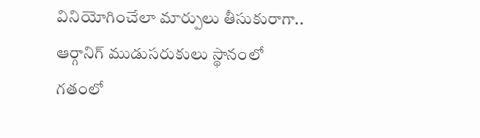వినియోగించేలా మార్పులు తీసుకురాగా.. ఆర్గానిగ్ ముడుసరుకులు స్థానంలో గతంలో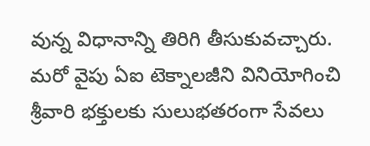వున్న విధానాన్ని తిరిగి తీసుకువచ్చారు. మరో వైపు ఏఐ టెక్నాలజీని వినియోగించి శ్రీవారి భక్తులకు సులుభతరంగా సేవలు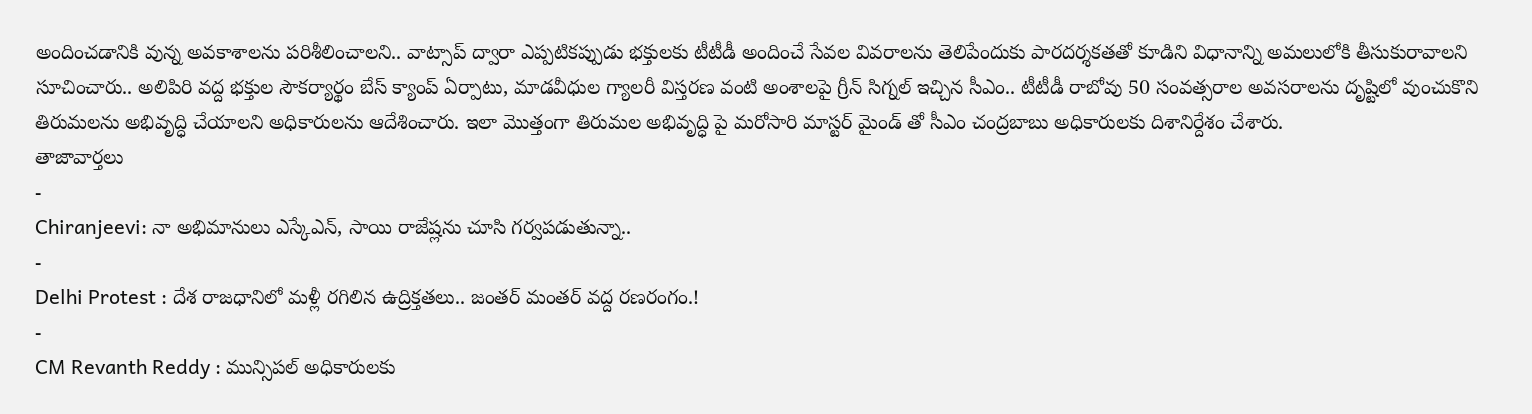అందించడానికి వున్న అవకాశాలను పరిశీలించాలని.. వాట్సాప్ ద్వారా ఎప్పటికప్పుడు భక్తులకు టీటీడీ అందించే సేవల వివరాలను తెలిపేందుకు పారదర్శకతతో కూడిని విధానాన్ని అమలులోకి తీసుకురావాలని సూచించారు.. అలిపిరి వద్ద భక్తుల సౌకర్యార్థం బేస్ క్యాంప్ ఏర్పాటు, మాడవీధుల గ్యాలరీ విస్తరణ వంటి అంశాలపై గ్రీన్ సిగ్నల్ ఇచ్చిన సీఎం.. టీటీడీ రాబోవు 50 సంవత్సరాల అవసరాలను దృష్టిలో వుంచుకొని తిరుమలను అభివృద్ధి చేయాలని అధికారులను ఆదేశించారు. ఇలా మొత్తంగా తిరుమల అభివృద్ధి పై మరోసారి మాస్టర్ మైండ్ తో సీఎం చంద్రబాబు అధికారులకు దిశానిర్దేశం చేశారు.
తాజావార్తలు
-
Chiranjeevi: నా అభిమానులు ఎస్కేఎన్, సాయి రాజేష్లను చూసి గర్వపడుతున్నా..
-
Delhi Protest : దేశ రాజధానిలో మళ్లీ రగిలిన ఉద్రిక్తతలు.. జంతర్ మంతర్ వద్ద రణరంగం.!
-
CM Revanth Reddy : మున్సిపల్ అధికారులకు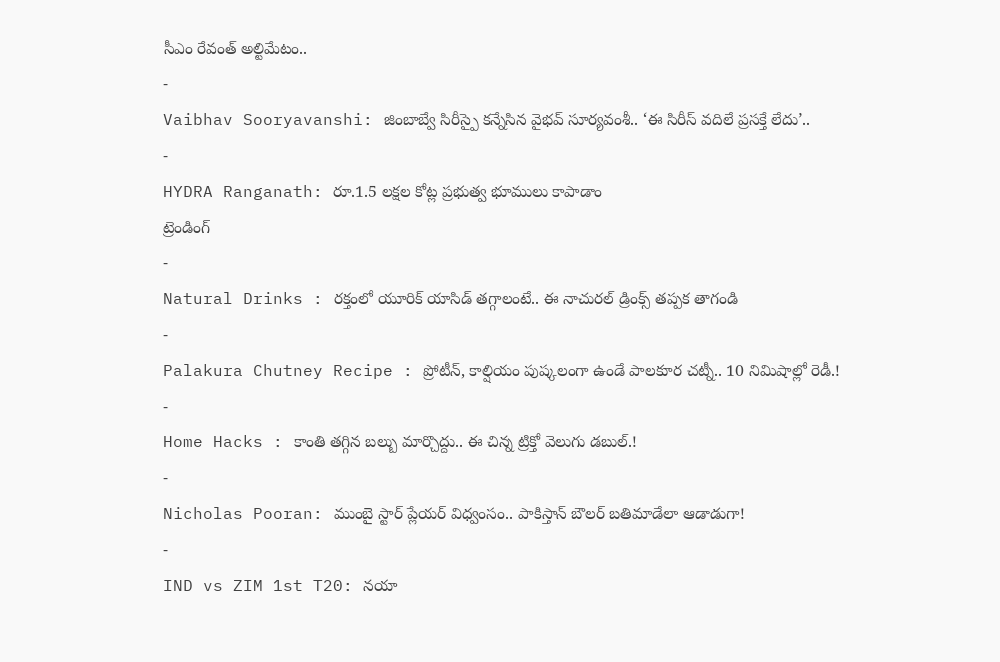సీఎం రేవంత్ అల్టిమేటం..
-
Vaibhav Sooryavanshi: జింబాబ్వే సిరీస్పై కన్నేసిన వైభవ్ సూర్యవంశీ.. ‘ఈ సిరీస్ వదిలే ప్రసక్తే లేదు’..
-
HYDRA Ranganath: రూ.1.5 లక్షల కోట్ల ప్రభుత్వ భూములు కాపాడాం
ట్రెండింగ్
-
Natural Drinks : రక్తంలో యూరిక్ యాసిడ్ తగ్గాలంటే.. ఈ నాచురల్ డ్రింక్స్ తప్పక తాగండి
-
Palakura Chutney Recipe : ప్రోటీన్, కాల్షియం పుష్కలంగా ఉండే పాలకూర చట్నీ.. 10 నిమిషాల్లో రెడీ.!
-
Home Hacks : కాంతి తగ్గిన బల్బు మార్చొద్దు.. ఈ చిన్న ట్రిక్తో వెలుగు డబుల్.!
-
Nicholas Pooran: ముంబై స్టార్ ప్లేయర్ విధ్వంసం.. పాకిస్తాన్ బౌలర్ బతిమాడేలా ఆడాడుగా!
-
IND vs ZIM 1st T20: నయా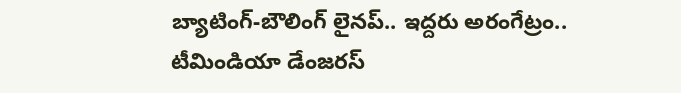బ్యాటింగ్-బౌలింగ్ లైనప్.. ఇద్దరు అరంగేట్రం.. టీమిండియా డేంజరస్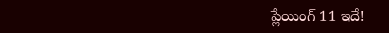ప్లేయింగ్ 11 ఇదే!